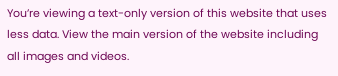You’re viewing a text-only version of this website that uses less data. View the main version of the website including all images and videos.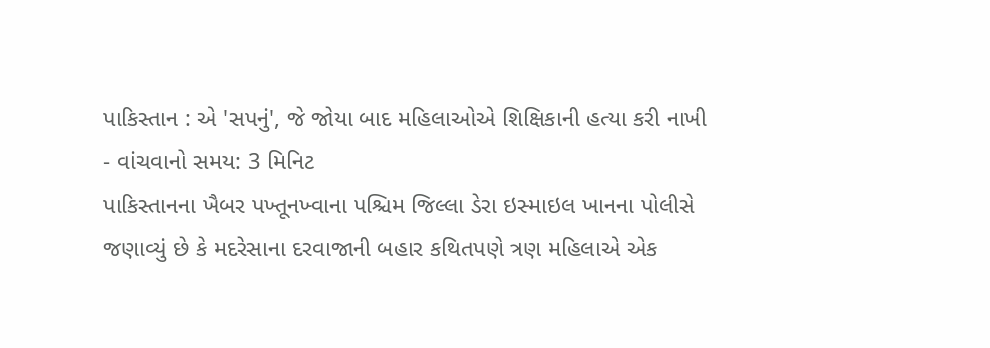પાકિસ્તાન : એ 'સપનું', જે જોયા બાદ મહિલાઓએ શિક્ષિકાની હત્યા કરી નાખી
- વાંચવાનો સમય: 3 મિનિટ
પાકિસ્તાનના ખૈબર પખ્તૂનખ્વાના પશ્ચિમ જિલ્લા ડેરા ઇસ્માઇલ ખાનના પોલીસે જણાવ્યું છે કે મદરેસાના દરવાજાની બહાર કથિતપણે ત્રણ મહિલાએ એક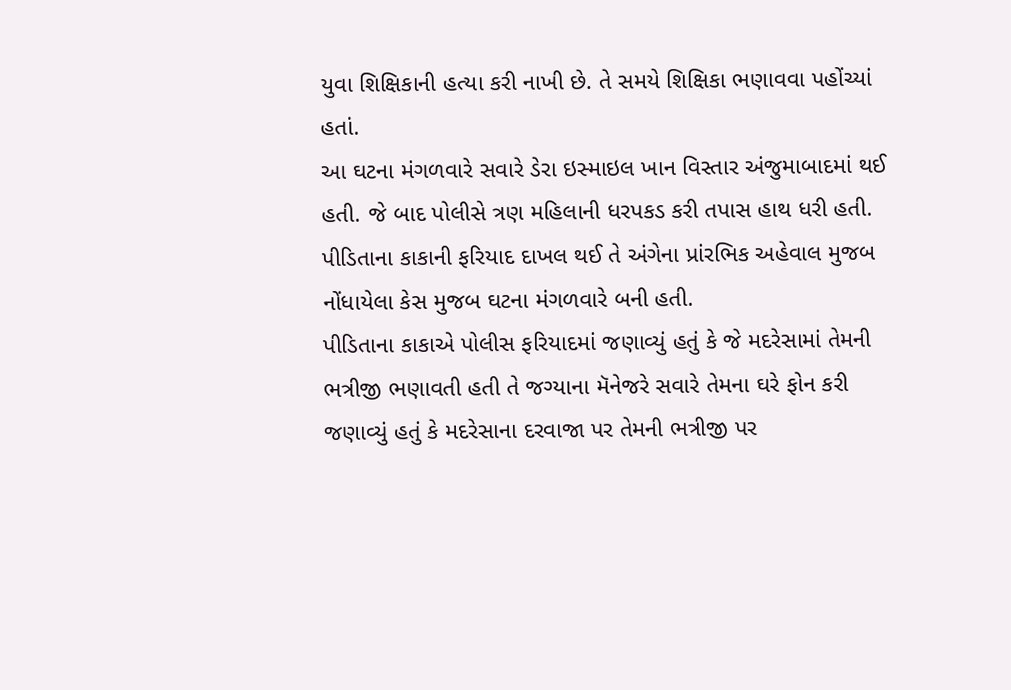યુવા શિક્ષિકાની હત્યા કરી નાખી છે. તે સમયે શિક્ષિકા ભણાવવા પહોંચ્યાં હતાં.
આ ઘટના મંગળવારે સવારે ડેરા ઇસ્માઇલ ખાન વિસ્તાર અંજુમાબાદમાં થઈ હતી. જે બાદ પોલીસે ત્રણ મહિલાની ધરપકડ કરી તપાસ હાથ ધરી હતી.
પીડિતાના કાકાની ફરિયાદ દાખલ થઈ તે અંગેના પ્રાંરભિક અહેવાલ મુજબ નોંધાયેલા કેસ મુજબ ઘટના મંગળવારે બની હતી.
પીડિતાના કાકાએ પોલીસ ફરિયાદમાં જણાવ્યું હતું કે જે મદરેસામાં તેમની ભત્રીજી ભણાવતી હતી તે જગ્યાના મૅનેજરે સવારે તેમના ઘરે ફોન કરી જણાવ્યું હતું કે મદરેસાના દરવાજા પર તેમની ભત્રીજી પર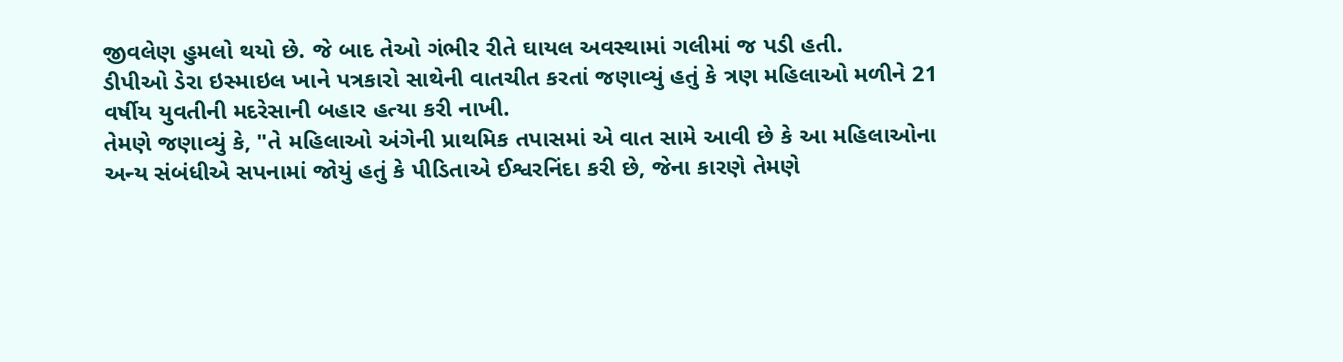જીવલેણ હુમલો થયો છે. જે બાદ તેઓ ગંભીર રીતે ઘાયલ અવસ્થામાં ગલીમાં જ પડી હતી.
ડીપીઓ ડેરા ઇસ્માઇલ ખાને પત્રકારો સાથેની વાતચીત કરતાં જણાવ્યું હતું કે ત્રણ મહિલાઓ મળીને 21 વર્ષીય યુવતીની મદરેસાની બહાર હત્યા કરી નાખી.
તેમણે જણાવ્યું કે, "તે મહિલાઓ અંગેની પ્રાથમિક તપાસમાં એ વાત સામે આવી છે કે આ મહિલાઓના અન્ય સંબંધીએ સપનામાં જોયું હતું કે પીડિતાએ ઈશ્વરનિંદા કરી છે, જેના કારણે તેમણે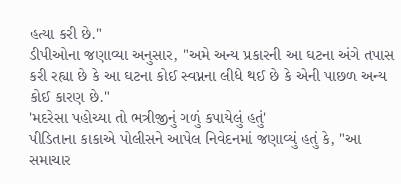હત્યા કરી છે."
ડીપીઓના જણાવ્યા અનુસાર, "અમે અન્ય પ્રકારની આ ઘટના અંગે તપાસ કરી રહ્યા છે કે આ ઘટના કોઈ સ્વપ્નના લીધે થઈ છે કે એની પાછળ અન્ય કોઈ કારણ છે."
'મદરેસા પહોચ્યા તો ભત્રીજીનું ગળું કપાયેલું હતું'
પીડિતાના કાકાએ પોલીસને આપેલ નિવેદનમાં જણાવ્યું હતું કે, "આ સમાચાર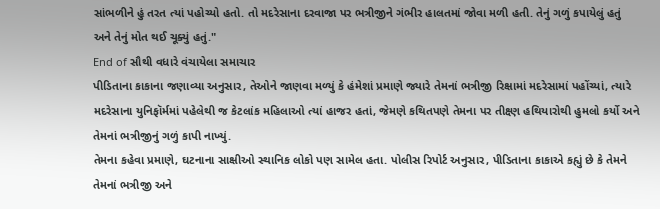સાંભળીને હું તરત ત્યાં પહોચ્યો હતો. તો મદરેસાના દરવાજા પર ભત્રીજીને ગંભીર હાલતમાં જોવા મળી હતી. તેનું ગળું કપાયેલું હતું અને તેનું મોત થઈ ચૂક્યું હતું."
End of સૌથી વધારે વંચાયેલા સમાચાર
પીડિતાના કાકાના જણાવ્યા અનુસાર, તેઓને જાણવા મળ્યું કે હંમેશાં પ્રમાણે જ્યારે તેમનાં ભત્રીજી રિક્ષામાં મદરેસામાં પહોંચ્યાં, ત્યારે મદરેસાના યુનિફૉર્મમાં પહેલેથી જ કેટલાંક મહિલાઓ ત્યાં હાજર હતાં, જેમણે કથિતપણે તેમના પર તીક્ષ્ણ હથિયારોથી હુમલો કર્યો અને તેમનાં ભત્રીજીનું ગળું કાપી નાખ્યું.
તેમના કહેવા પ્રમાણે, ઘટનાના સાક્ષીઓ સ્થાનિક લોકો પણ સામેલ હતા. પોલીસ રિપોર્ટ અનુસાર, પીડિતાના કાકાએ કહ્યું છે કે તેમને તેમનાં ભત્રીજી અને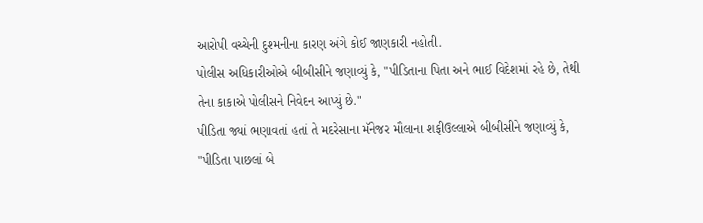આરોપી વચ્ચેની દુશ્મનીના કારણ અંગે કોઈ જાણકારી નહોતી.
પોલીસ અધિકારીઓએ બીબીસીને જણાવ્યું કે, "પીડિતાના પિતા અને ભાઈ વિદેશમાં રહે છે, તેથી તેના કાકાએ પોલીસને નિવેદન આપ્યું છે."
પીડિતા જ્યાં ભણાવતાં હતાં તે મદરેસાના મૅનેજર મૌલાના શફીઉલ્લાએ બીબીસીને જણાવ્યું કે, "પીડિતા પાછલાં બે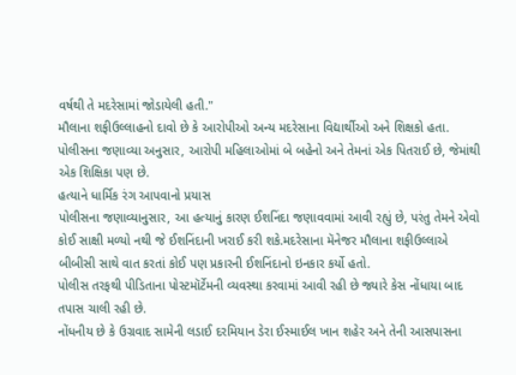વર્ષથી તે મદરેસામાં જોડાયેલી હતી."
મૌલાના શફીઉલ્લાહનો દાવો છે કે આરોપીઓ અન્ય મદરેસાના વિદ્યાર્થીઓ અને શિક્ષકો હતા.
પોલીસના જણાવ્યા અનુસાર, આરોપી મહિલાઓમાં બે બહેનો અને તેમનાં એક પિતરાઈ છે, જેમાંથી એક શિક્ષિકા પણ છે.
હત્યાને ધાર્મિક રંગ આપવાનો પ્રયાસ
પોલીસના જણાવ્યાનુસાર, આ હત્યાનું કારણ ઈશનિંદા જણાવવામાં આવી રહ્યું છે, પરંતુ તેમને એવો કોઈ સાક્ષી મળ્યો નથી જે ઈશનિંદાની ખરાઈ કરી શકે.મદરેસાના મૅનેજર મૌલાના શફીઉલ્લાએ બીબીસી સાથે વાત કરતાં કોઈ પણ પ્રકારની ઈશનિંદાનો ઇનકાર કર્યો હતો.
પોલીસ તરફથી પીડિતાના પોસ્ટમૉર્ટેમની વ્યવસ્થા કરવામાં આવી રહી છે જ્યારે કેસ નોંધાયા બાદ તપાસ ચાલી રહી છે.
નોંધનીય છે કે ઉગ્રવાદ સામેની લડાઈ દરમિયાન ડેરા ઈસ્માઈલ ખાન શહેર અને તેની આસપાસના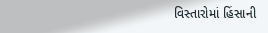વિસ્તારોમાં હિંસાની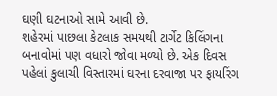ઘણી ઘટનાઓ સામે આવી છે.
શહેરમાં પાછલા કેટલાક સમયથી ટાર્ગેટ કિલિંગના બનાવોમાં પણ વધારો જોવા મળ્યો છે. એક દિવસ પહેલાં કુલાચી વિસ્તારમાં ઘરના દરવાજા પર ફાયરિંગ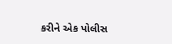કરીને એક પોલીસ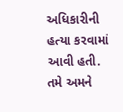અધિકારીની હત્યા કરવામાં આવી હતી.
તમે અમને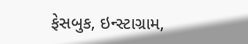ફેસબુક, ઇન્સ્ટાગ્રામ,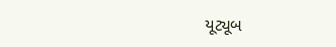યૂટ્યૂબ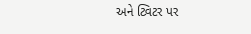અને ટ્વિટર પર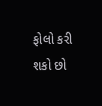ફોલો કરી શકો છો